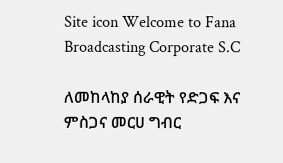Site icon Welcome to Fana Broadcasting Corporate S.C

ለመከላከያ ሰራዊት የድጋፍ እና ምስጋና መርሀ ግብር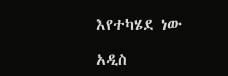እየተካሄደ ነው

አዲስ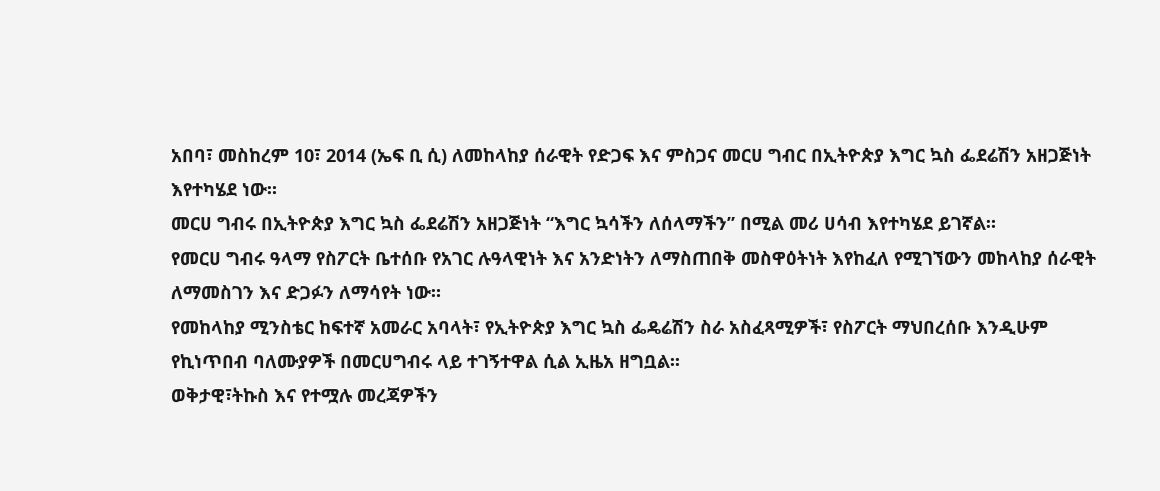አበባ፣ መስከረም 10፣ 2014 (ኤፍ ቢ ሲ) ለመከላከያ ሰራዊት የድጋፍ እና ምስጋና መርሀ ግብር በኢትዮጵያ እግር ኳስ ፌደሬሽን አዘጋጅነት እየተካሄደ ነው።
መርሀ ግብሩ በኢትዮጵያ እግር ኳስ ፌደሬሽን አዘጋጅነት “እግር ኳሳችን ለሰላማችን” በሚል መሪ ሀሳብ እየተካሄደ ይገኛል።
የመርሀ ግብሩ ዓላማ የስፖርት ቤተሰቡ የአገር ሉዓላዊነት እና አንድነትን ለማስጠበቅ መስዋዕትነት እየከፈለ የሚገኘውን መከላከያ ሰራዊት ለማመስገን እና ድጋፉን ለማሳየት ነው።
የመከላከያ ሚንስቴር ከፍተኛ አመራር አባላት፣ የኢትዮጵያ እግር ኳስ ፌዴሬሽን ስራ አስፈጻሚዎች፣ የስፖርት ማህበረሰቡ እንዲሁም የኪነጥበብ ባለሙያዎች በመርሀግብሩ ላይ ተገኝተዋል ሲል ኢዜአ ዘግቧል፡፡
ወቅታዊ፣ትኩስ እና የተሟሉ መረጃዎችን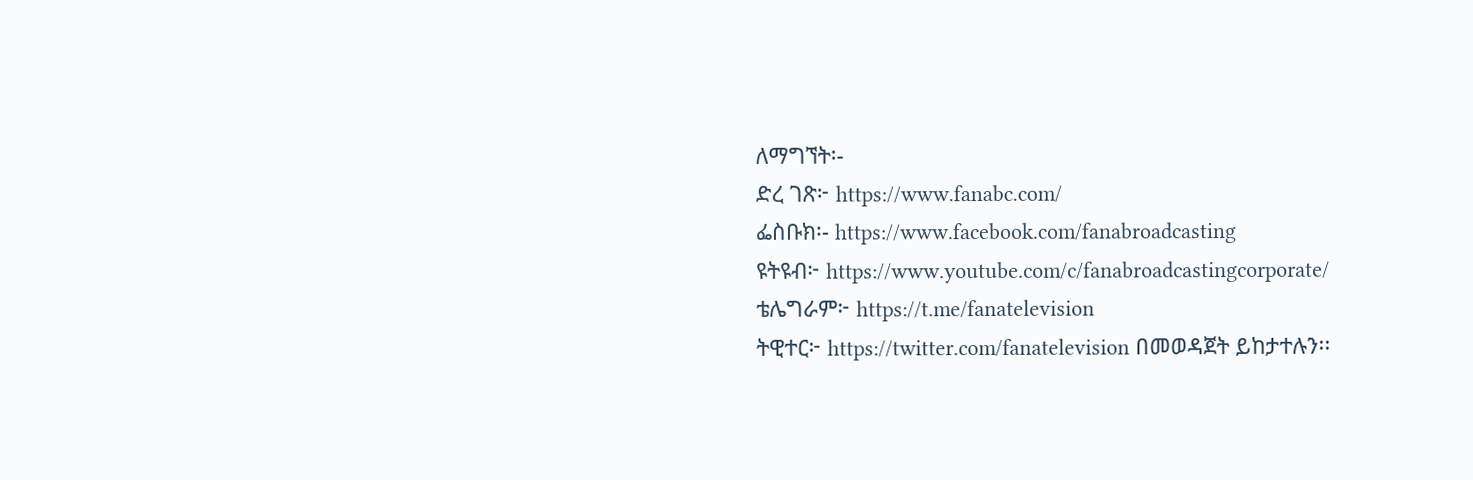ለማግኘት፡-
ድረ ገጽ፦ https://www.fanabc.com/
ፌስቡክ፡- https://www.facebook.com/fanabroadcasting
ዩትዩብ፦ https://www.youtube.com/c/fanabroadcastingcorporate/
ቴሌግራም፦ https://t.me/fanatelevision
ትዊተር፦ https://twitter.com/fanatelevision በመወዳጀት ይከታተሉን፡፡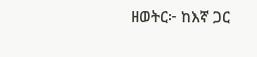ዘወትር፦ ከእኛ ጋር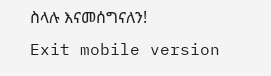ስላሉ እናመሰግናለን!
Exit mobile version